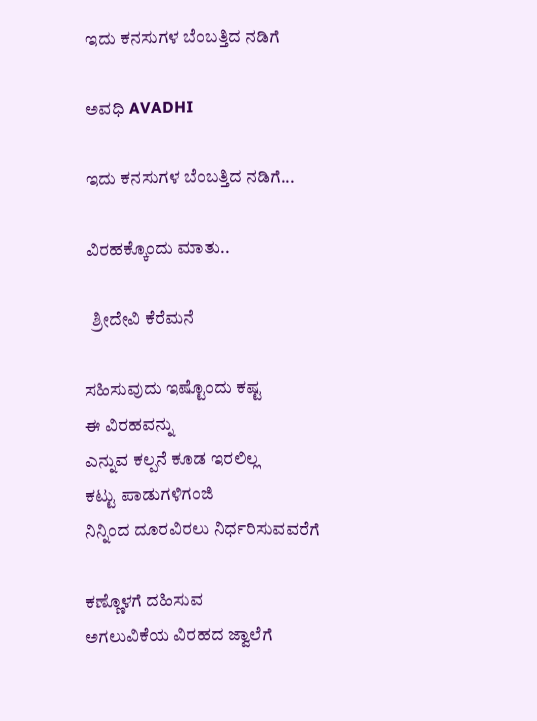ಇದು ಕನಸುಗಳ ಬೆಂಬತ್ತಿದ ನಡಿಗೆ‍

ಅವಧಿ AVADHI

ಇದು ಕನಸುಗಳ ಬೆಂಬತ್ತಿದ ನಡಿಗೆ...

ವಿರಹಕ್ಕೊಂದು ಮಾತು..

  ಶ್ರೀದೇವಿ ಕೆರೆಮನೆ

ಸಹಿಸುವುದು ಇಷ್ಟೊಂದು ಕಷ್ಟ
ಈ ವಿರಹವನ್ನು
ಎನ್ನುವ ಕಲ್ಪನೆ ಕೂಡ ಇರಲಿಲ್ಲ
ಕಟ್ಟು ಪಾಡುಗಳಿಗಂಜಿ
ನಿನ್ನಿಂದ ದೂರವಿರಲು ನಿರ್ಧರಿಸುವವರೆಗೆ

ಕಣ್ಣೊಳಗೆ ದಹಿಸುವ
ಅಗಲುವಿಕೆಯ ವಿರಹದ ಜ್ವಾಲೆಗೆ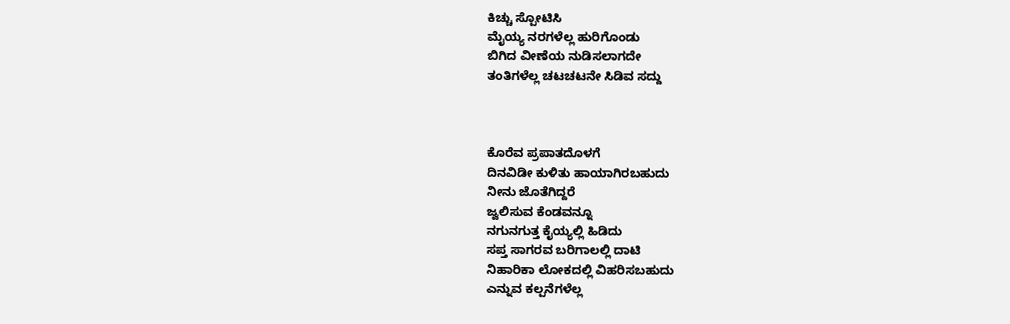ಕಿಚ್ಚು ಸ್ಪೋಟಿಸಿ
ಮೈಯ್ಯ ನರಗಳೆಲ್ಲ ಹುರಿಗೊಂಡು
ಬಿಗಿದ ವೀಣೆಯ ನುಡಿಸಲಾಗದೇ
ತಂತಿಗಳೆಲ್ಲ ಚಟಚಟನೇ ಸಿಡಿವ ಸದ್ದು



ಕೊರೆವ ಪ್ರಪಾತದೊಳಗೆ
ದಿನವಿಡೀ ಕುಳಿತು ಹಾಯಾಗಿರಬಹುದು
ನೀನು ಜೊತೆಗಿದ್ದರೆ
ಜ್ವಲಿಸುವ ಕೆಂಡವನ್ನೂ
ನಗುನಗುತ್ತ ಕೈಯ್ಯಲ್ಲಿ ಹಿಡಿದು
ಸಪ್ತ ಸಾಗರವ ಬರಿಗಾಲಲ್ಲಿ ದಾಟಿ
ನಿಹಾರಿಕಾ ಲೋಕದಲ್ಲಿ ವಿಹರಿಸಬಹುದು
ಎನ್ನುವ ಕಲ್ಪನೆಗಳೆಲ್ಲ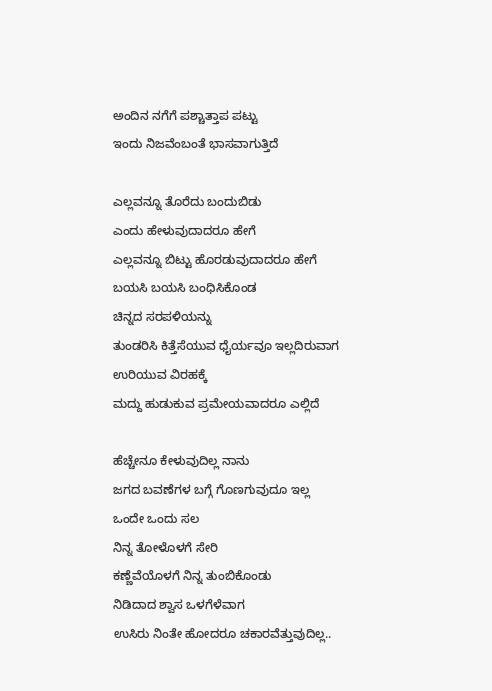ಅಂದಿನ ನಗೆಗೆ ಪಶ್ಚಾತ್ತಾಪ ಪಟ್ಟು
ಇಂದು ನಿಜವೆಂಬಂತೆ ಭಾಸವಾಗುತ್ತಿದೆ

ಎಲ್ಲವನ್ನೂ ತೊರೆದು ಬಂದುಬಿಡು
ಎಂದು ಹೇಳುವುದಾದರೂ ಹೇಗೆ
ಎಲ್ಲವನ್ನೂ ಬಿಟ್ಟು ಹೊರಡುವುದಾದರೂ ಹೇಗೆ
ಬಯಸಿ ಬಯಸಿ ಬಂಧಿಸಿಕೊಂಡ
ಚಿನ್ನದ ಸರಪಳಿಯನ್ನು
ತುಂಡರಿಸಿ ಕಿತ್ತೆಸೆಯುವ ಧೈರ್ಯವೂ ಇಲ್ಲದಿರುವಾಗ
ಉರಿಯುವ ವಿರಹಕ್ಕೆ
ಮದ್ದು ಹುಡುಕುವ ಪ್ರಮೇಯವಾದರೂ ಎಲ್ಲಿದೆ

ಹೆಚ್ಚೇನೂ ಕೇಳುವುದಿಲ್ಲ ನಾನು
ಜಗದ ಬವಣೆಗಳ ಬಗ್ಗೆ ಗೊಣಗುವುದೂ ಇಲ್ಲ
ಒಂದೇ ಒಂದು ಸಲ
ನಿನ್ನ ತೋಳೊಳಗೆ ಸೇರಿ
ಕಣ್ಣೆವೆಯೊಳಗೆ ನಿನ್ನ ತುಂಬಿಕೊಂಡು
ನಿಡಿದಾದ ಶ್ವಾಸ ಒಳಗೆಳೆವಾಗ
ಉಸಿರು ನಿಂತೇ ಹೋದರೂ ಚಕಾರವೆತ್ತುವುದಿಲ್ಲ..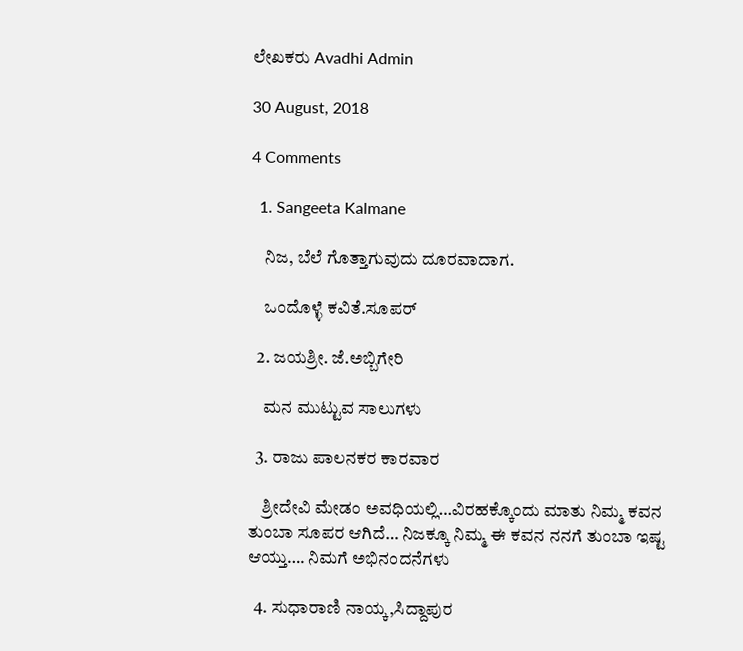ಲೇಖಕರು Avadhi Admin

30 August, 2018

4 Comments

  1. Sangeeta Kalmane

    ನಿಜ, ಬೆಲೆ ಗೊತ್ತಾಗುವುದು ದೂರವಾದಾಗ.

    ಒಂದೊಳ್ಳೆ ಕವಿತೆ.ಸೂಪರ್

  2. ಜಯಶ್ರೀ. ಜೆ.ಅಬ್ಬಿಗೇರಿ

    ಮನ ಮುಟ್ಟುವ ಸಾಲುಗಳು

  3. ರಾಜು ಪಾಲನಕರ ಕಾರವಾರ

    ಶ್ರೀದೇವಿ ಮೇಡಂ ಅವಧಿಯಲ್ಲಿ…ವಿರಹಕ್ಕೊಂದು ಮಾತು ನಿಮ್ಮ ಕವನ ತುಂಬಾ ಸೂಪರ ಆಗಿದೆ… ನಿಜಕ್ಕೂ ನಿಮ್ಮ ಈ ಕವನ ನನಗೆ ತುಂಬಾ ಇಷ್ಟ ಆಯ್ತು…. ನಿಮಗೆ ಅಭಿನಂದನೆಗಳು

  4. ಸುಧಾರಾಣಿ ನಾಯ್ಕ,ಸಿದ್ದಾಪುರ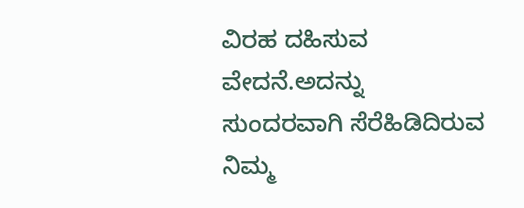ವಿರಹ ದಹಿಸುವ ವೇದನೆ.ಅದನ್ನು ಸುಂದರವಾಗಿ ಸೆರೆಹಿಡಿದಿರುವ ನಿಮ್ಮ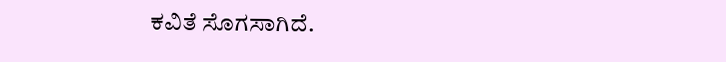ಕವಿತೆ ಸೊಗಸಾಗಿದೆ.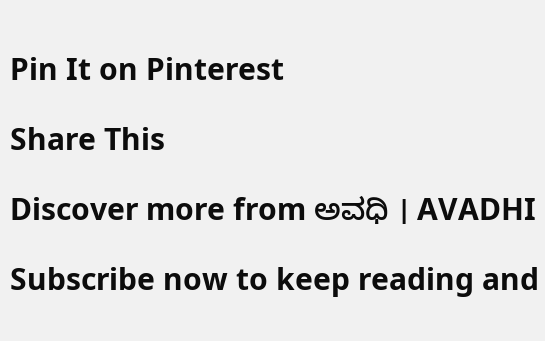Pin It on Pinterest

Share This

Discover more from ಅವಧಿ । AVADHI

Subscribe now to keep reading and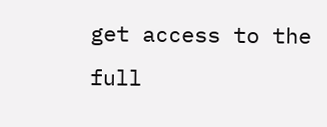get access to the full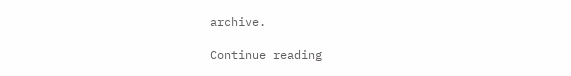archive.

Continue reading